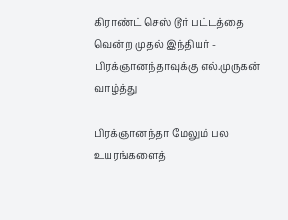கிராண்ட் செஸ் டூர் பட்டத்தை வென்ற முதல் இந்தியர் - பிரக்ஞானந்தாவுக்கு எல்.முருகன் வாழ்த்து

பிரக்ஞானந்தா மேலும் பல உயரங்களைத்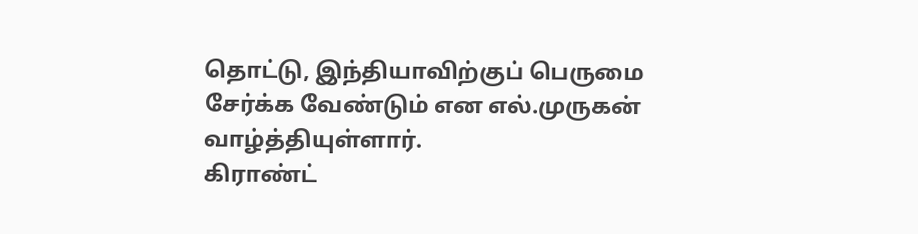தொட்டு, இந்தியாவிற்குப் பெருமை சேர்க்க வேண்டும் என எல்.முருகன் வாழ்த்தியுள்ளார்.
கிராண்ட்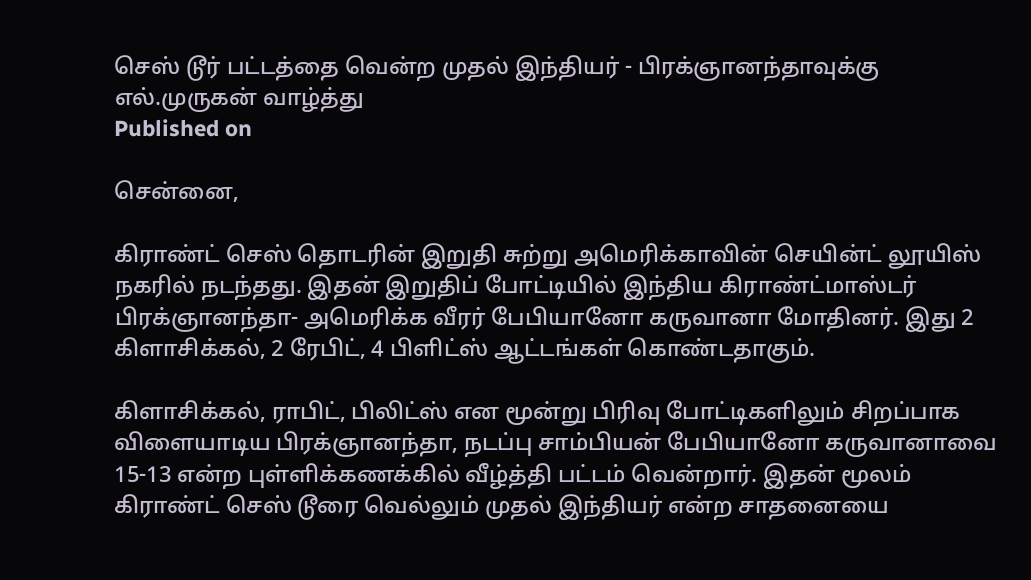செஸ் டூர் பட்டத்தை வென்ற முதல் இந்தியர் - பிரக்ஞானந்தாவுக்கு எல்.முருகன் வாழ்த்து
Published on

சென்னை,

கிராண்ட் செஸ் தொடரின் இறுதி சுற்று அமெரிக்காவின் செயின்ட் லூயிஸ் நகரில் நடந்தது. இதன் இறுதிப் போட்டியில் இந்திய கிராண்ட்மாஸ்டர் பிரக்ஞானந்தா- அமெரிக்க வீரர் பேபியானோ கருவானா மோதினர். இது 2 கிளாசிக்கல், 2 ரேபிட், 4 பிளிட்ஸ் ஆட்டங்கள் கொண்டதாகும்.

கிளாசிக்கல், ராபிட், பிலிட்ஸ் என மூன்று பிரிவு போட்டிகளிலும் சிறப்பாக விளையாடிய பிரக்ஞானந்தா, நடப்பு சாம்பியன் பேபியானோ கருவானாவை 15-13 என்ற புள்ளிக்கணக்கில் வீழ்த்தி பட்டம் வென்றார். இதன் மூலம் கிராண்ட் செஸ் டூரை வெல்லும் முதல் இந்தியர் என்ற சாதனையை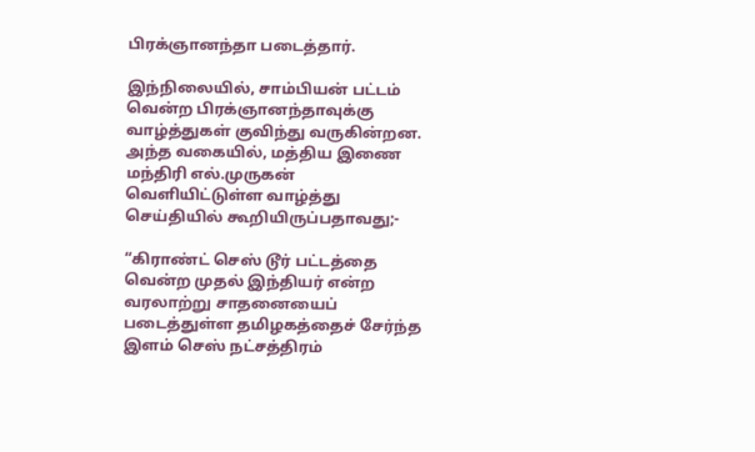பிரக்ஞானந்தா படைத்தார்.

இந்நிலையில், சாம்பியன் பட்டம் வென்ற பிரக்ஞானந்தாவுக்கு வாழ்த்துகள் குவிந்து வருகின்றன. அந்த வகையில், மத்திய இணை மந்திரி எல்.முருகன் வெளியிட்டுள்ள வாழ்த்து செய்தியில் கூறியிருப்பதாவது;-

“கிராண்ட் செஸ் டூர் பட்டத்தை வென்ற முதல் இந்தியர் என்ற வரலாற்று சாதனையைப் படைத்துள்ள தமிழகத்தைச் சேர்ந்த இளம் செஸ் நட்சத்திரம்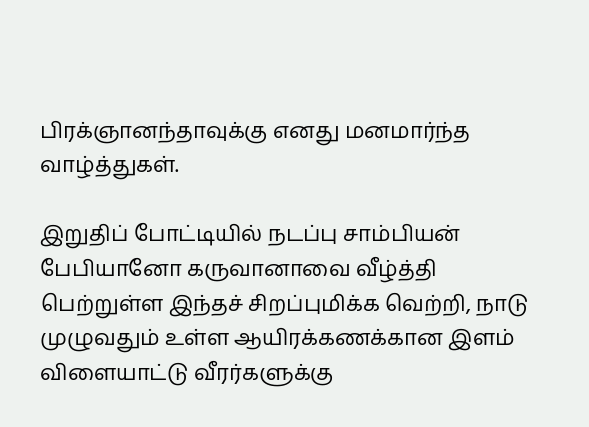பிரக்ஞானந்தாவுக்கு எனது மனமார்ந்த வாழ்த்துகள்.

இறுதிப் போட்டியில் நடப்பு சாம்பியன் பேபியானோ கருவானாவை வீழ்த்தி பெற்றுள்ள இந்தச் சிறப்புமிக்க வெற்றி, நாடு முழுவதும் உள்ள ஆயிரக்கணக்கான இளம் விளையாட்டு வீரர்களுக்கு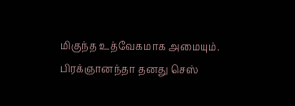மிகுந்த உத்வேகமாக அமையும். பிரக்ஞானந்தா தனது செஸ்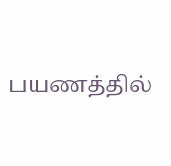பயணத்தில்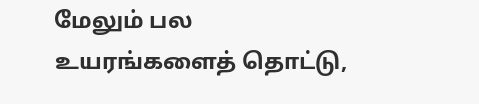மேலும் பல உயரங்களைத் தொட்டு,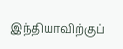இந்தியாவிற்குப்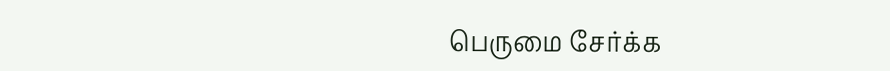பெருமை சேர்க்க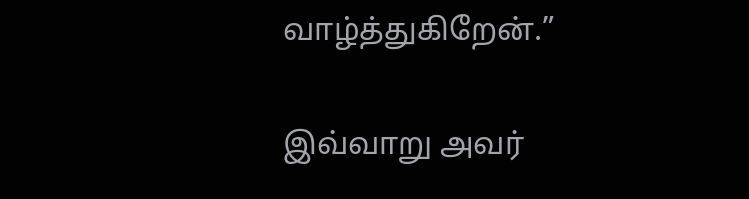வாழ்த்துகிறேன்.”

இவ்வாறு அவர்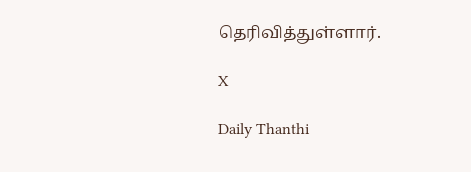தெரிவித்துள்ளார்.

X

Daily Thanthi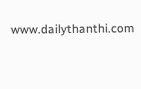www.dailythanthi.com